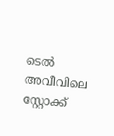ടെൽ അവീവിലെ സ്റ്റോക്ക്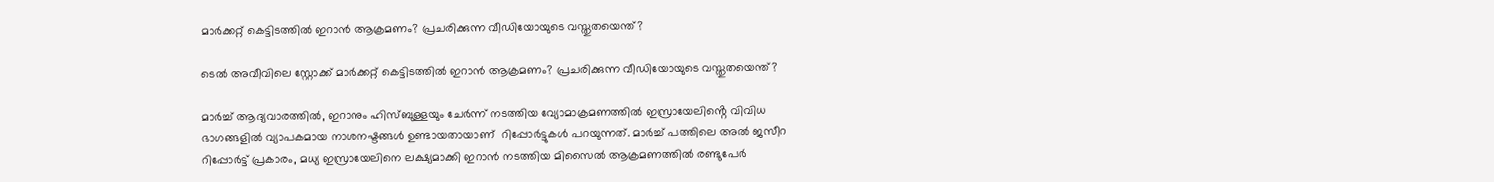മാർക്കറ്റ് കെട്ടിടത്തിൽ ഇറാൻ ആക്രമണം? പ്രചരിക്കുന്ന വീഡിയോയുടെ വസ്തുതയെന്ത്?

ടെൽ അവീവിലെ സ്റ്റോക്ക് മാർക്കറ്റ് കെട്ടിടത്തിൽ ഇറാൻ ആക്രമണം? പ്രചരിക്കുന്ന വീഡിയോയുടെ വസ്തുതയെന്ത്?

മാർച്ച് ആദ്യവാരത്തിൽ, ഇറാനും ഹിസ്ബുള്ളയും ചേർന്ന് നടത്തിയ വ്യോമാക്രമണത്തിൽ ഇസ്രായേലിൻ്റെ വിവിധ ഭാഗങ്ങളിൽ വ്യാപകമായ നാശനഷ്ടങ്ങൾ ഉണ്ടായതായാണ്  റിപ്പോർട്ടുകൾ പറയുന്നത്. മാർച്ച് പത്തിലെ അൽ ജസീറ റിപ്പോർട്ട് പ്രകാരം, മധ്യ ഇസ്രായേലിനെ ലക്ഷ്യമാക്കി ഇറാൻ നടത്തിയ മിസൈൽ ആക്രമണത്തിൽ രണ്ടുപേർ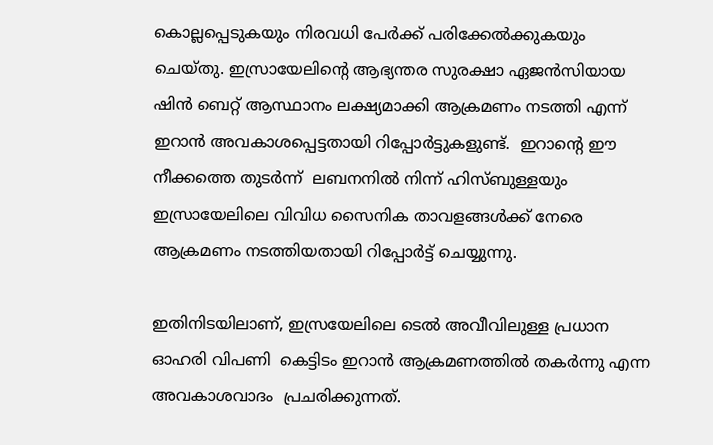കൊല്ലപ്പെടുകയും നിരവധി പേർക്ക് പരിക്കേൽക്കുകയും ചെയ്തു. ഇസ്രായേലിന്റെ ആഭ്യന്തര സുരക്ഷാ ഏജൻസിയായ ഷിൻ ബെറ്റ് ആസ്ഥാനം ലക്ഷ്യമാക്കി ആക്രമണം നടത്തി എന്ന് ഇറാൻ അവകാശപ്പെട്ടതായി റിപ്പോർട്ടുകളുണ്ട്.  ഇറാന്റെ ഈ നീക്കത്തെ തുടർന്ന്  ലബനനിൽ നിന്ന് ഹിസ്ബുള്ളയും ഇസ്രായേലിലെ വിവിധ സൈനിക താവളങ്ങൾക്ക് നേരെ ആക്രമണം നടത്തിയതായി റിപ്പോർട്ട് ചെയ്യുന്നു.

ഇതിനിടയിലാണ്, ഇസ്രയേലിലെ ടെൽ അവീവിലുള്ള പ്രധാന ഓഹരി വിപണി  കെട്ടിടം ഇറാൻ ആക്രമണത്തിൽ തകർന്നു എന്ന അവകാശവാദം  പ്രചരിക്കുന്നത്.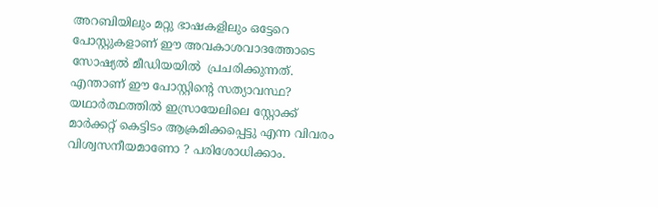അറബിയിലും മറ്റു ഭാഷകളിലും ഒട്ടേറെ പോസ്റ്റുകളാണ് ഈ അവകാശവാദത്തോടെ സോഷ്യൽ മീഡിയയിൽ  പ്രചരിക്കുന്നത്. എന്താണ് ഈ പോസ്റ്റിന്റെ സത്യാവസ്ഥ? യഥാർത്ഥത്തിൽ ഇസ്രായേലിലെ സ്റ്റോക്ക് മാർക്കറ്റ് കെട്ടിടം ആക്രമിക്കപ്പെട്ടു എന്ന വിവരം വിശ്വസനീയമാണോ ? പരിശോധിക്കാം.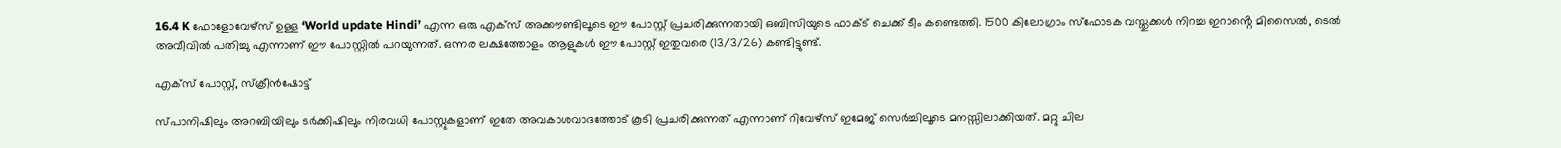16.4 K ഫോളോവേഴ്സ് ഉള്ള ‘World update Hindi’ എന്ന ഒരു എക്സ് അക്കൗണ്ടിലൂടെ ഈ പോസ്റ്റ് പ്രചരിക്കുന്നതായി ഒബിസിയുടെ ഫാക്ട് ചെക്ക് ടീം കണ്ടെത്തി. 1500 കിലോഗ്രാം സ്ഫോടക വസ്തുക്കൾ നിറച്ച ഇറാൻ്റെ മിസൈൽ, ടെൽ അവീവിൽ പതിച്ചു എന്നാണ് ഈ പോസ്റ്റിൽ പറയുന്നത്. ഒന്നര ലക്ഷത്തോളം ആളുകൾ ഈ പോസ്റ്റ് ഇതുവരെ (13/3/26) കണ്ടിട്ടുണ്ട്.

എക്സ് പോസ്റ്റ്, സ്ക്രീൻഷോട്ട്

സ്പാനിഷിലും അറബിയിലും ടർക്കിഷിലും നിരവധി പോസ്റ്റുകളാണ് ഇതേ അവകാശവാദത്തോട് കൂടി പ്രചരിക്കുന്നത് എന്നാണ് റിവേഴ്സ് ഇമേജ് സെർച്ചിലൂടെ മനസ്സിലാക്കിയത്. മറ്റു ചില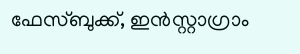ഫേസ്ബുക്ക്, ഇൻസ്റ്റാഗ്രാം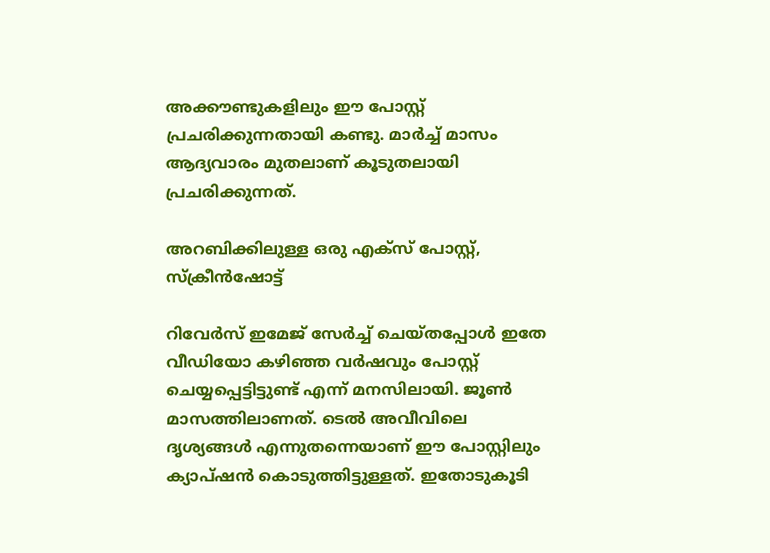അക്കൗണ്ടുകളിലും ഈ പോസ്റ്റ് പ്രചരിക്കുന്നതായി കണ്ടു. മാർച്ച് മാസം ആദ്യവാരം മുതലാണ് കൂടുതലായി പ്രചരിക്കുന്നത്.

അറബിക്കിലുള്ള ഒരു എക്സ് പോസ്റ്റ്, സ്ക്രീൻഷോട്ട്

റിവേര്‍സ് ഇമേജ് സേര്‍ച്ച്‌ ചെയ്തപ്പോള്‍ ഇതേ വീഡിയോ കഴിഞ്ഞ വർഷവും പോസ്റ്റ് ചെയ്യപ്പെട്ടിട്ടുണ്ട് എന്ന് മനസിലായി. ജൂൺ മാസത്തിലാണത്. ടെൽ അവീവിലെ ദൃശ്യങ്ങൾ എന്നുതന്നെയാണ് ഈ പോസ്റ്റിലും ക്യാപ്‌ഷൻ കൊടുത്തിട്ടുള്ളത്. ഇതോടുകൂടി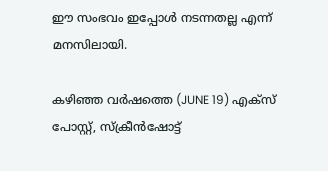ഈ സംഭവം ഇപ്പോൾ നടന്നതല്ല എന്ന് മനസിലായി.

കഴിഞ്ഞ വർഷത്തെ (JUNE 19) എക്സ് പോസ്റ്റ്, സ്ക്രീൻഷോട്ട്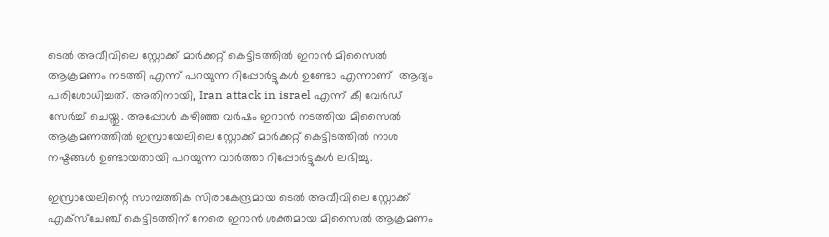ടെൽ അവീവിലെ സ്റ്റോക്ക് മാർക്കറ്റ് കെട്ടിടത്തിൽ ഇറാൻ മിസൈൽ ആക്രമണം നടത്തി എന്ന് പറയുന്ന റിപ്പോർട്ടുകൾ ഉണ്ടോ എന്നാണ്  ആദ്യം പരിശോധിച്ചത്. അതിനായി, Iran attack in israel എന്ന് കീ വേര്‍ഡ്‌ സേര്‍ച്ച്‌ ചെയ്തു. അപ്പോൾ കഴിഞ്ഞ വർഷം ഇറാൻ നടത്തിയ മിസൈൽ ആക്രമണത്തിൽ ഇസ്രായേലിലെ സ്റ്റോക്ക് മാർക്കറ്റ് കെട്ടിടത്തിൽ നാശ നഷ്ടങ്ങള്‍ ഉണ്ടായതായി പറയുന്ന വാർത്താ റിപ്പോർട്ടുകൾ ലഭിച്ചു.

ഇസ്രായേലിന്റെ സാമ്പത്തിക സിരാകേന്ദ്രമായ ടെൽ അവീവിലെ സ്റ്റോക്ക് എക്സ്ചേഞ്ച് കെട്ടിടത്തിന് നേരെ ഇറാൻ ശക്തമായ മിസൈൽ ആക്രമണം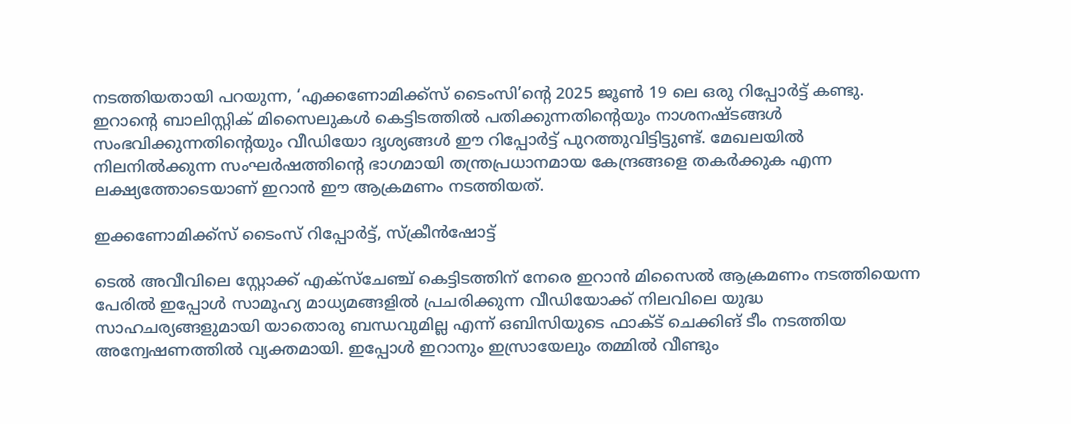നടത്തിയതായി പറയുന്ന, ‘എക്കണോമിക്ക്സ് ടൈംസി’ന്റെ 2025 ജൂൺ 19 ലെ ഒരു റിപ്പോർട്ട് കണ്ടു. ഇറാന്റെ ബാലിസ്റ്റിക് മിസൈലുകൾ കെട്ടിടത്തിൽ പതിക്കുന്നതിന്റെയും നാശനഷ്ടങ്ങൾ സംഭവിക്കുന്നതിന്റെയും വീഡിയോ ദൃശ്യങ്ങൾ ഈ റിപ്പോർട്ട് പുറത്തുവിട്ടിട്ടുണ്ട്. മേഖലയിൽ നിലനിൽക്കുന്ന സംഘർഷത്തിന്റെ ഭാഗമായി തന്ത്രപ്രധാനമായ കേന്ദ്രങ്ങളെ തകർക്കുക എന്ന ലക്ഷ്യത്തോടെയാണ് ഇറാൻ ഈ ആക്രമണം നടത്തിയത്.

ഇക്കണോമിക്ക്സ് ടൈംസ് റിപ്പോർട്ട്, സ്ക്രീൻഷോട്ട്

ടെൽ അവീവിലെ സ്റ്റോക്ക് എക്സ്ചേഞ്ച് കെട്ടിടത്തിന് നേരെ ഇറാൻ മിസൈൽ ആക്രമണം നടത്തിയെന്ന പേരിൽ ഇപ്പോൾ സാമൂഹ്യ മാധ്യമങ്ങളിൽ പ്രചരിക്കുന്ന വീഡിയോക്ക് നിലവിലെ യുദ്ധ സാഹചര്യങ്ങളുമായി യാതൊരു ബന്ധവുമില്ല എന്ന് ഒബിസിയുടെ ഫാക്ട് ചെക്കിങ് ടീം നടത്തിയ അന്വേഷണത്തിൽ വ്യക്തമായി. ഇപ്പോള്‍ ഇറാനും ഇസ്രായേലും തമ്മിൽ വീണ്ടും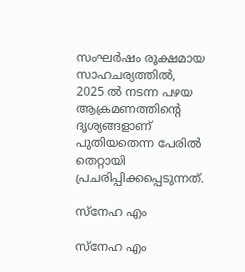സംഘർഷം രൂക്ഷമായ സാഹചര്യത്തിൽ, 2025 ൽ നടന്ന പഴയ ആക്രമണത്തിന്റെ ദൃശ്യങ്ങളാണ് പുതിയതെന്ന പേരിൽ തെറ്റായി പ്രചരിപ്പിക്കപ്പെടുന്നത്.

സ്നേഹ എം

സ്നേഹ എം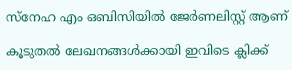സ്നേഹ എം ഒബിസിയില്‍ ജേർണലിസ്റ്റ് ആണ്

കൂടുതൽ ലേഖനങ്ങൾക്കായി ഇവിടെ ക്ലിക്ക്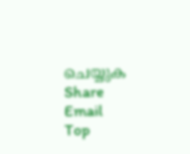ചെയ്യുക
Share Email
Top